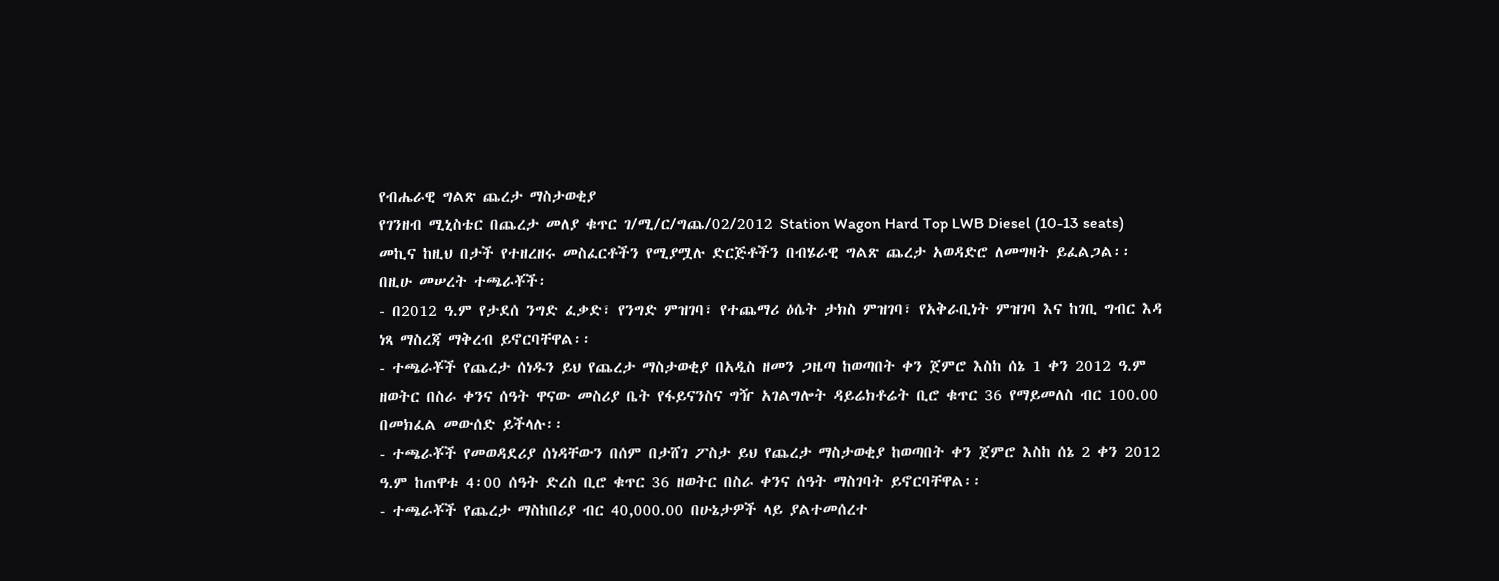የብሔራዊ ግልጽ ጨረታ ማስታወቂያ
የገንዘብ ሚኒስቴር በጨረታ መለያ ቁጥር ገ/ሚ/ር/ግጨ/02/2012 Station Wagon Hard Top LWB Diesel (10-13 seats) መኪና ከዚህ በታች የተዘረዘሩ መስፈርቶችን የሚያሟሉ ድርጅቶችን በብሄራዊ ግልጽ ጨረታ አወዳድሮ ለመግዛት ይፈልጋል፡፡
በዚሁ መሠረት ተጫራቾች፡
- በ2012 ዓ.ም የታደሰ ንግድ ፈቃድ፣ የንግድ ምዝገባ፣ የተጨማሪ ዕሴት ታክስ ምዝገባ፣ የአቅራቢነት ምዝገባ እና ከገቢ ግብር እዳ ነጻ ማስረጃ ማቅረብ ይኖርባቸዋል፡፡
- ተጫራቾች የጨረታ ሰነዱን ይህ የጨረታ ማስታወቂያ በአዲስ ዘመን ጋዜጣ ከወጣበት ቀን ጀምሮ እስከ ሰኔ 1 ቀን 2012 ዓ.ም ዘወትር በስራ ቀንና ሰዓት ዋናው መስሪያ ቤት የፋይናንስና ግዥ አገልግሎት ዳይሬክቶሬት ቢሮ ቁጥር 36 የማይመለስ ብር 100.00 በመክፈል መውሰድ ይችላሉ፡፡
- ተጫራቾች የመወዳደሪያ ሰነዳቸውን በሰም በታሸገ ፖስታ ይህ የጨረታ ማስታወቂያ ከወጣበት ቀን ጀምሮ እስከ ሰኔ 2 ቀን 2012 ዓ.ም ከጠዋቱ 4፡00 ሰዓት ድረስ ቢሮ ቁጥር 36 ዘወትር በስራ ቀንና ሰዓት ማስገባት ይኖርባቸዋል፡፡
- ተጫራቾች የጨረታ ማስከበሪያ ብር 40,000.00 በሁኔታዎች ላይ ያልተመሰረተ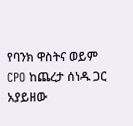የባንክ ዋስትና ወይም CPO ከጨረታ ሰነዱ ጋር አያይዘው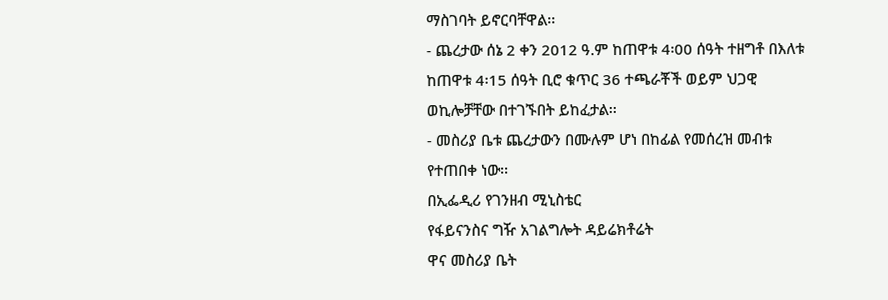ማስገባት ይኖርባቸዋል፡፡
- ጨረታው ሰኔ 2 ቀን 2012 ዓ.ም ከጠዋቱ 4፡00 ሰዓት ተዘግቶ በእለቱ ከጠዋቱ 4፡15 ሰዓት ቢሮ ቁጥር 36 ተጫራቾች ወይም ህጋዊ ወኪሎቻቸው በተገኙበት ይከፈታል፡፡
- መስሪያ ቤቱ ጨረታውን በሙሉም ሆነ በከፊል የመሰረዝ መብቱ የተጠበቀ ነው፡፡
በኢፌዲሪ የገንዘብ ሚኒስቴር
የፋይናንስና ግዥ አገልግሎት ዳይሬክቶሬት
ዋና መስሪያ ቤት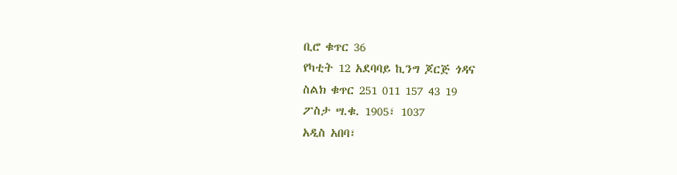ቢሮ ቁጥር 36
የካቲት 12 አደባባይ ኪንግ ጆርጅ ጎዳና
ስልክ ቁጥር 251 011 157 43 19
ፖስታ ሣ.ቁ. 1905፣ 1037
አዲስ አበባ፣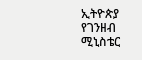ኢትዮጵያ
የገንዘብ ሚኒስቴር